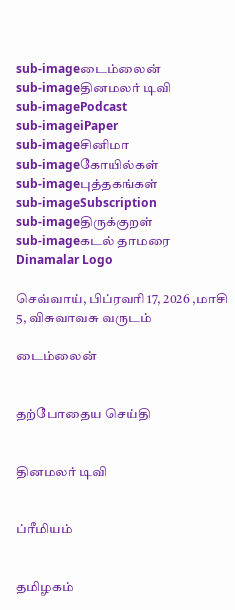sub-imageடைம்லைன்
sub-imageதினமலர் டிவி
sub-imagePodcast
sub-imageiPaper
sub-imageசினிமா
sub-imageகோயில்கள்
sub-imageபுத்தகங்கள்
sub-imageSubscription
sub-imageதிருக்குறள்
sub-imageகடல் தாமரை
Dinamalar Logo

செவ்வாய், பிப்ரவரி 17, 2026 ,மாசி 5, விசுவாவசு வருடம்

டைம்லைன்


தற்போதைய செய்தி


தினமலர் டிவி


ப்ரீமியம்


தமிழகம்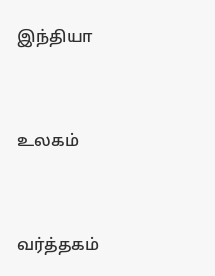இந்தியா


உலகம்


வர்த்தகம்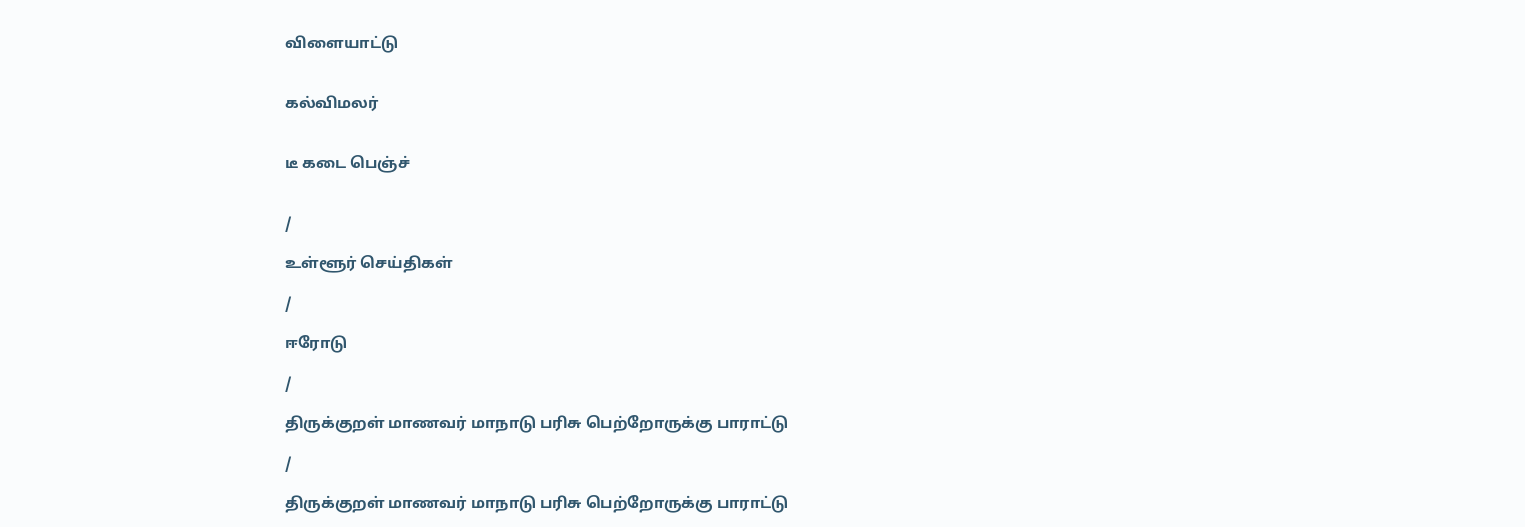விளையாட்டு


கல்விமலர்


டீ கடை பெஞ்ச்


/

உள்ளூர் செய்திகள்

/

ஈரோடு

/

திருக்குறள் மாணவர் மாநாடு பரிசு பெற்றோருக்கு பாராட்டு

/

திருக்குறள் மாணவர் மாநாடு பரிசு பெற்றோருக்கு பாராட்டு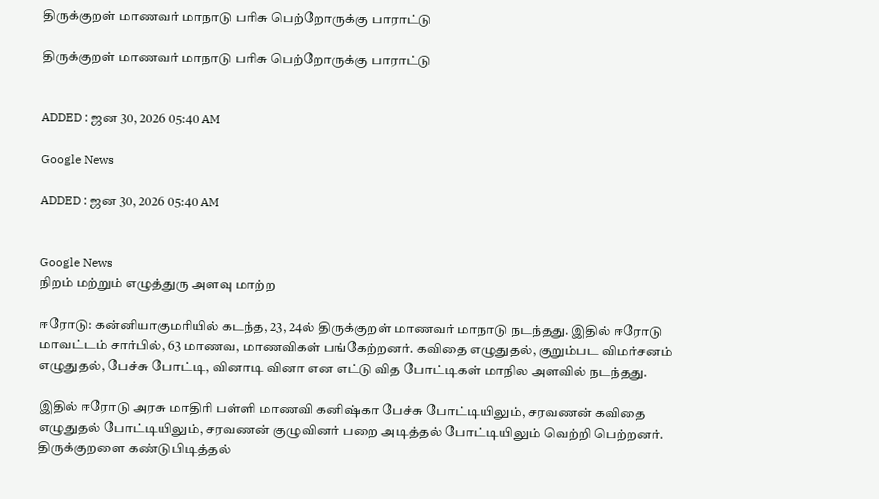திருக்குறள் மாணவர் மாநாடு பரிசு பெற்றோருக்கு பாராட்டு

திருக்குறள் மாணவர் மாநாடு பரிசு பெற்றோருக்கு பாராட்டு


ADDED : ஜன 30, 2026 05:40 AM

Google News

ADDED : ஜன 30, 2026 05:40 AM


Google News
நிறம் மற்றும் எழுத்துரு அளவு மாற்ற

ஈரோடு: கன்னியாகுமரியில் கடந்த, 23, 24ல் திருக்குறள் மாணவர் மாநாடு நடந்தது. இதில் ஈரோடு மாவட்டம் சார்பில், 63 மாணவ, மாணவிகள் பங்கேற்றனர். கவிதை எழுதுதல், குறும்பட விமர்சனம் எழுதுதல், பேச்சு போட்டி, வினாடி வினா என எட்டு வித போட்டிகள் மாநில அளவில் நடந்தது.

இதில் ஈரோடு அரசு மாதிரி பள்ளி மாணவி கனிஷ்கா பேச்சு போட்டியிலும், சரவணன் கவிதை எழுதுதல் போட்டியிலும், சரவணன் குழுவினர் பறை அடித்தல் போட்டியிலும் வெற்றி பெற்றனர். திருக்குறளை கண்டுபிடித்தல்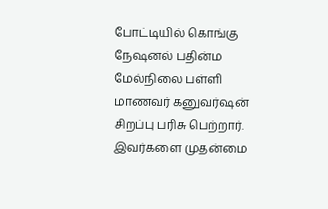போட்டியில் கொங்கு நேஷனல் பதின்ம மேல்நிலை பள்ளி மாணவர் கனுவர்ஷன் சிறப்பு பரிசு பெற்றார். இவர்களை முதன்மை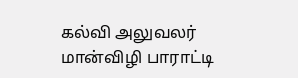கல்வி அலுவலர் மான்விழி பாராட்டி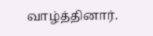வாழ்த்தினார்.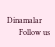Dinamalar
      Follow us